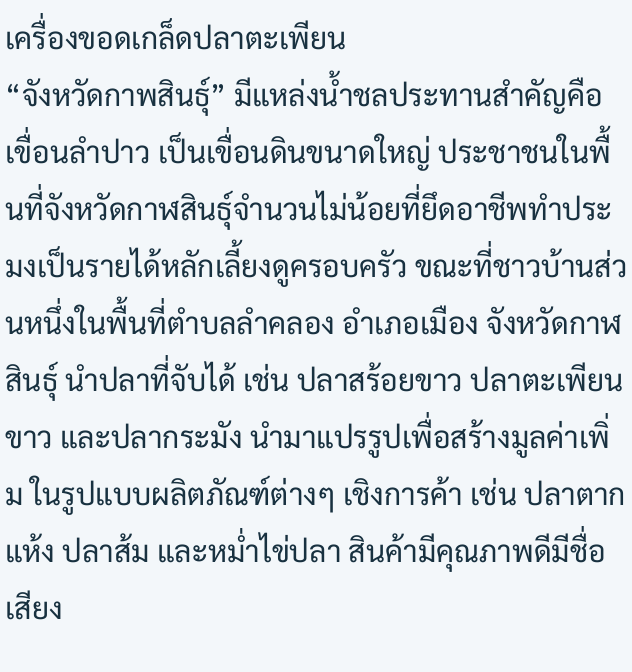เครื่องขอดเกล็ดปลาตะเพียน
“จังหวัดกาพสินธุ์” มีแหล่งน้ำชลประทานสำคัญคือ เขื่อนลำปาว เป็นเขื่อนดินขนาดใหญ่ ประชาชนในพื้นที่จังหวัดกาฬสินธุ์จำนวนไม่น้อยที่ยึดอาชีพทำประมงเป็นรายได้หลักเลี้ยงดูครอบครัว ขณะที่ชาวบ้านส่วนหนึ่งในพื้นที่ตำบลลำคลอง อำเภอเมือง จังหวัดกาฬสินธุ์ นำปลาที่จับได้ เช่น ปลาสร้อยขาว ปลาตะเพียนขาว และปลากระมัง นำมาแปรรูปเพื่อสร้างมูลค่าเพิ่ม ในรูปแบบผลิตภัณฑ์ต่างๆ เชิงการค้า เช่น ปลาตากแห้ง ปลาส้ม และหม่ำไข่ปลา สินค้ามีคุณภาพดีมีชื่อเสียง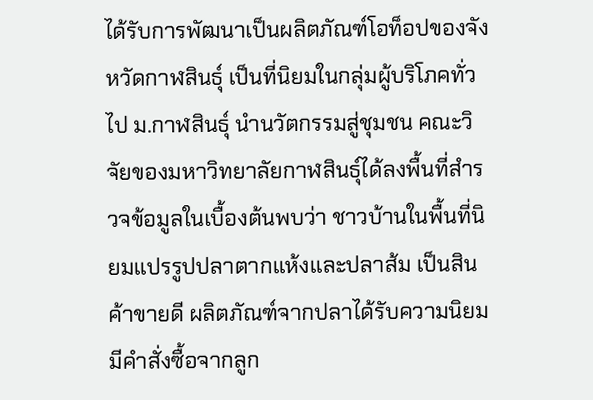ได้รับการพัฒนาเป็นผลิตภัณฑ์โอท็อปของจังหวัดกาฬสินธุ์ เป็นที่นิยมในกลุ่มผู้บริโภคทั่วไป ม.กาฬสินธุ์ นำนวัตกรรมสู่ชุมชน คณะวิจัยของมหาวิทยาลัยกาฬสินธุ์ได้ลงพื้นที่สำรวจข้อมูลในเบื้องต้นพบว่า ชาวบ้านในพื้นที่นิยมแปรรูปปลาตากแห้งและปลาส้ม เป็นสินค้าขายดี ผลิตภัณฑ์จากปลาได้รับความนิยม มีคำสั่งซื้อจากลูก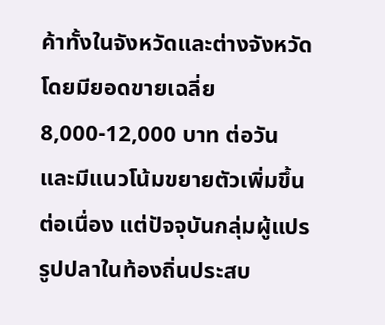ค้าทั้งในจังหวัดและต่างจังหวัด โดยมียอดขายเฉลี่ย 8,000-12,000 บาท ต่อวัน และมีแนวโน้มขยายตัวเพิ่มขึ้นต่อเนื่อง แต่ปัจจุบันกลุ่มผู้แปรรูปปลาในท้องถิ่นประสบ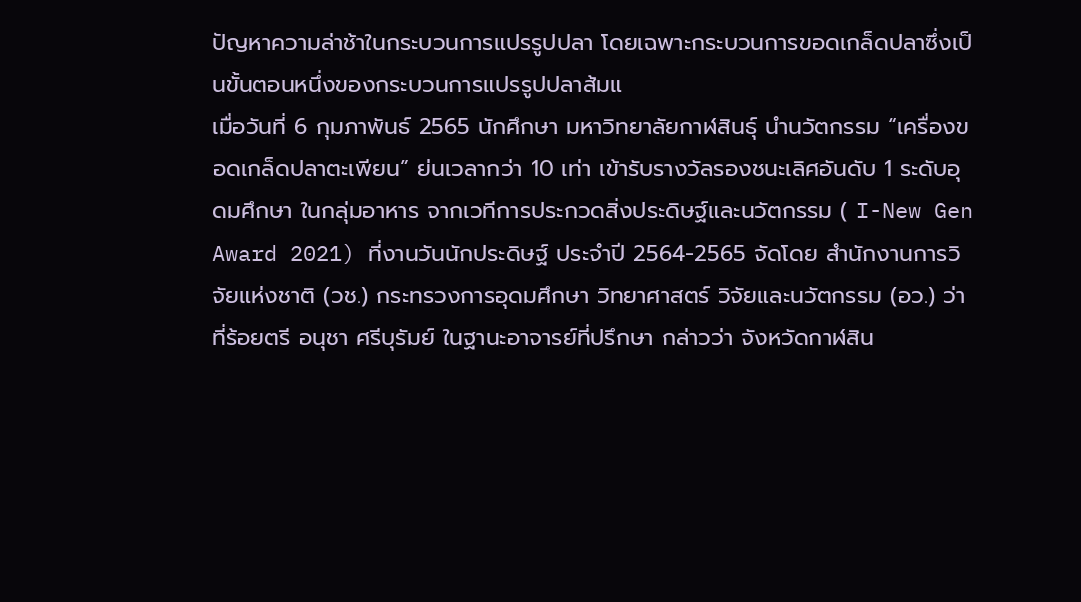ปัญหาความล่าช้าในกระบวนการแปรรูปปลา โดยเฉพาะกระบวนการขอดเกล็ดปลาซึ่งเป็นขั้นตอนหนึ่งของกระบวนการแปรรูปปลาส้มแ
เมื่อวันที่ 6 กุมภาพันธ์ 2565 นักศึกษา มหาวิทยาลัยกาฬสินธุ์ นำนวัตกรรม “เครื่องขอดเกล็ดปลาตะเพียน” ย่นเวลากว่า 10 เท่า เข้ารับรางวัลรองชนะเลิศอันดับ 1 ระดับอุดมศึกษา ในกลุ่มอาหาร จากเวทีการประกวดสิ่งประดิษฐ์และนวัตกรรม ( I-New Gen Award 2021) ที่งานวันนักประดิษฐ์ ประจำปี 2564-2565 จัดโดย สำนักงานการวิจัยแห่งชาติ (วช.) กระทรวงการอุดมศึกษา วิทยาศาสตร์ วิจัยและนวัตกรรม (อว.) ว่าที่ร้อยตรี อนุชา ศรีบุรัมย์ ในฐานะอาจารย์ที่ปรึกษา กล่าวว่า จังหวัดกาฬสิน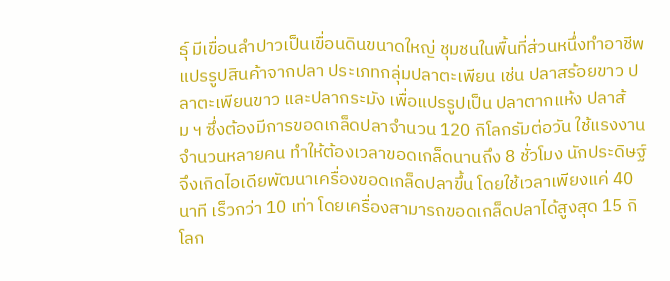ธุ์ มีเขื่อนลำปาวเป็นเขื่อนดินขนาดใหญ่ ชุมชนในพื้นที่ส่วนหนึ่งทำอาชีพแปรรูปสินค้าจากปลา ประเภทกลุ่มปลาตะเพียน เช่น ปลาสร้อยขาว ปลาตะเพียนขาว และปลากระมัง เพื่อแปรรูปเป็น ปลาตากแห้ง ปลาส้ม ฯ ซึ่งต้องมีการขอดเกล็ดปลาจำนวน 120 กิโลกรัมต่อวัน ใช้แรงงานจำนวนหลายคน ทำให้ต้องเวลาขอดเกล็ดนานถึง 8 ชั่วโมง นักประดิษฐ์จึงเกิดไอเดียพัฒนาเครื่องขอดเกล็ดปลาขึ้น โดยใช้เวลาเพียงแค่ 40 นาที เร็วกว่า 10 เท่า โดยเครื่องสามารถขอดเกล็ดปลาได้สูงสุด 15 กิโลก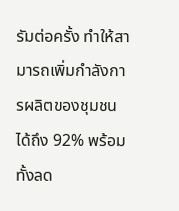รัมต่อครั้ง ทำให้สามารถเพิ่มกำลังการผลิตของชุมชนได้ถึง 92% พร้อมทั้งลด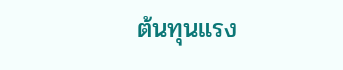ต้นทุนแรง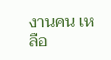งานคน เหลือ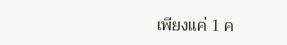เพียงแค่ 1 ค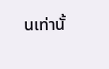นเท่านั้